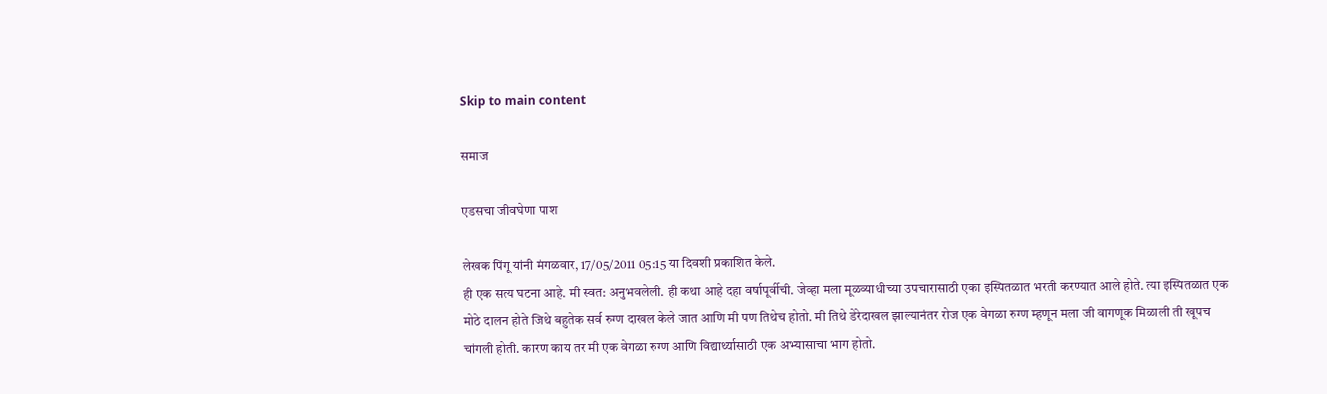Skip to main content

समाज

एडसचा जीवघेणा पाश

लेखक पिंगू यांनी मंगळवार, 17/05/2011 05:15 या दिवशी प्रकाशित केले.
ही एक सत्य घटना आहे. मी स्वत: अनुभवलेली. ही कथा आहे दहा वर्षापूर्वीची. जेव्हा मला मूळव्याधीच्या उपचारासाठी एका इस्पितळात भरती करण्यात आले होते. त्या इस्पितळात एक मोठे दालन होते जिथे बहुतेक सर्व रुग्ण दाखल केले जात आणि मी पण तिथेच होतो. मी तिथे डेरेदाखल झाल्यानंतर रोज एक वेगळा रुग्ण म्हणून मला जी वागणूक मिळाली ती खूपच चांगली होती. कारण काय तर मी एक वेगळा रुग्ण आणि विद्यार्थ्यासाठी एक अभ्यासाचा भाग होतो.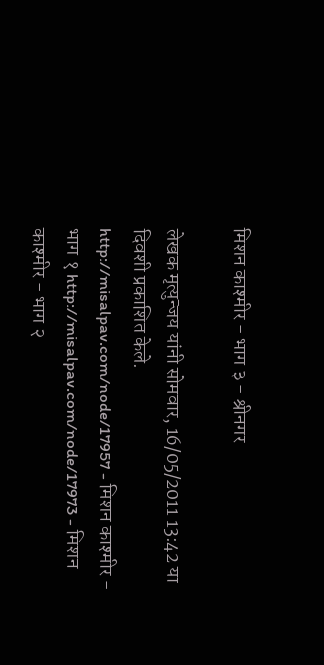मिशन काश्मीर - भाग ३ - श्रीनगर

लेखक मृत्युन्जय यांनी सोमवार, 16/05/2011 13:42 या दिवशी प्रकाशित केले.
http://misalpav.com/node/17957 - मिशन काश्मीर - भाग १ http://misalpav.com/node/17973 - मिशन काश्मीर - भाग २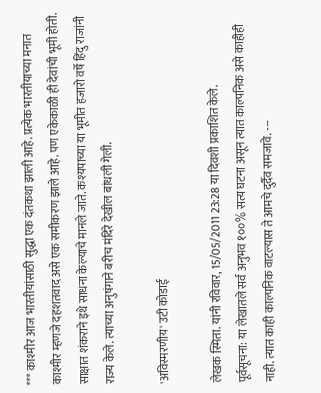*** काश्मीर आज भारतीयांसाठी सुद्धा एक दंतकथा झाली आहे. प्रत्येक भारतीयाच्या मनात काश्मीर म्हणजे दहशतवाद असे एक समीकरण झाले आहे. पण एकेकाळी ही देवांची भूमी होती. साक्षात शंकराने इथे साधना केल्याचे मानले जाते. कश्यपाच्या या भूमीत हजारो वर्षे हिंदु राजांनी राज्य केले. त्याच्या अनुषंगाने बरीच मंदिरे देखील बांधली गेली.

'अविस्मरणीय' उटी कोडाई

लेखक स्मिता. यांनी रविवार, 15/05/2011 23:28 या दिवशी प्रकाशित केले.
पूर्वसूचना: या लेखातले सर्व अनुभव १००% सत्य घटना असून त्यात काल्पनिक असे काहीही नाही. त्यात काही काल्पनिक वाटल्यास ते आमचे दुर्दैव समजावे. ---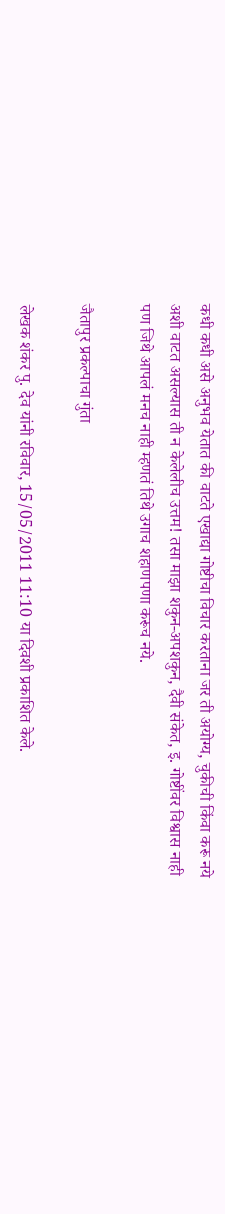कधी कधी असे अनुभव येतात की वाटते एखाद्या गोष्टीचा विचार करताना जर ती अयोग्य, चुकीची किंवा करू नये अशी वाटत असल्यास ती न केलेलीच उत्तम! तसा माझा शकुन-अपशकुन, दैवी संकेत, इ. गोष्टींवर विश्वास नाही पण जिथे आपलं मनच नाही म्हणतं तिथे उगाच शहाणपणा करूच नये.

जैतापुर प्रकल्पाचा गुंता

लेखक शंकर पु. देव यांनी रविवार, 15/05/2011 11:10 या दिवशी प्रकाशित केले.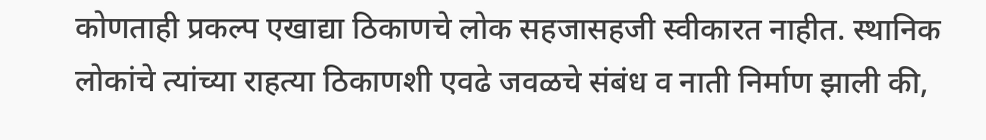कोणताही प्रकल्प एखाद्या ठिकाणचे लोक सहजासहजी स्वीकारत नाहीत. स्थानिक लोकांचे त्यांच्या राहत्या ठिकाणशी एवढे जवळचे संबंध व नाती निर्माण झाली की,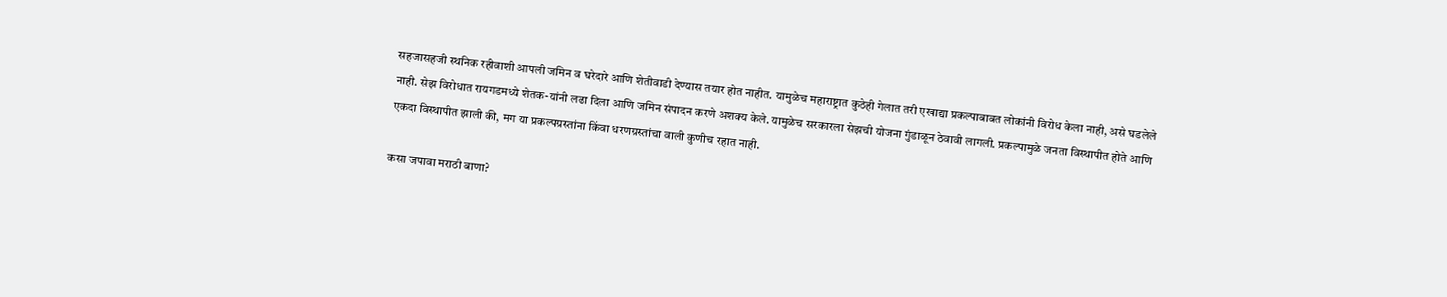सहजासहजी स्थनिक रहीवाशी आपली जमिन व घरेदारे आणि शेतीवाडी देण्यास तयार होत नाहीत. यामुळेच महाराष्ट्रात कुठेही गेलात तरी एखाद्या प्रकल्पाबाबत लोकांनी विरोध केला नाही, असे घडलेले नाही. सेझ विरोधात रायगडमध्ये शेतक-यांनी लढा दिला आणि जमिन संपादन करणे अशक्य केले. यामुळेच सरकारला सेझची योजना गुंडाळून ठेवावी लागली. प्रकल्पामुळे जनता विस्थापीत होते आणि एकदा विस्थापीत झाली की, मग या प्रकल्पग्रस्तांना किंवा धरणग्रस्तांचा वाली कुणीच रहात नाही.

कसा जपावा मराठी बाणा?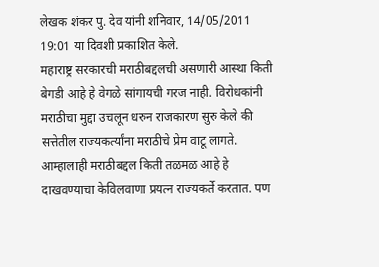लेखक शंकर पु. देव यांनी शनिवार, 14/05/2011 19:01 या दिवशी प्रकाशित केले.
महाराष्ट्र सरकारची मराठीबद्दलची असणारी आस्था किती बेगडी आहे हे वेगळे सांगायची गरज नाही. विरोधकांनी मराठीचा मुद्दा उचलून धरुन राजकारण सुरु केले की सत्तेतील राज्यकर्त्यांना मराठीचे प्रेम वाटू लागते. आम्हालाही मराठीबद्दल किती तळमळ आहे हे दाखवण्याचा केविलवाणा प्रयत्न राज्यकर्ते करतात. पण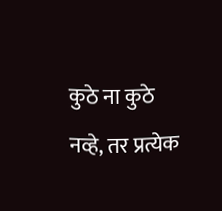कुठे ना कुठे नव्हे, तर प्रत्येक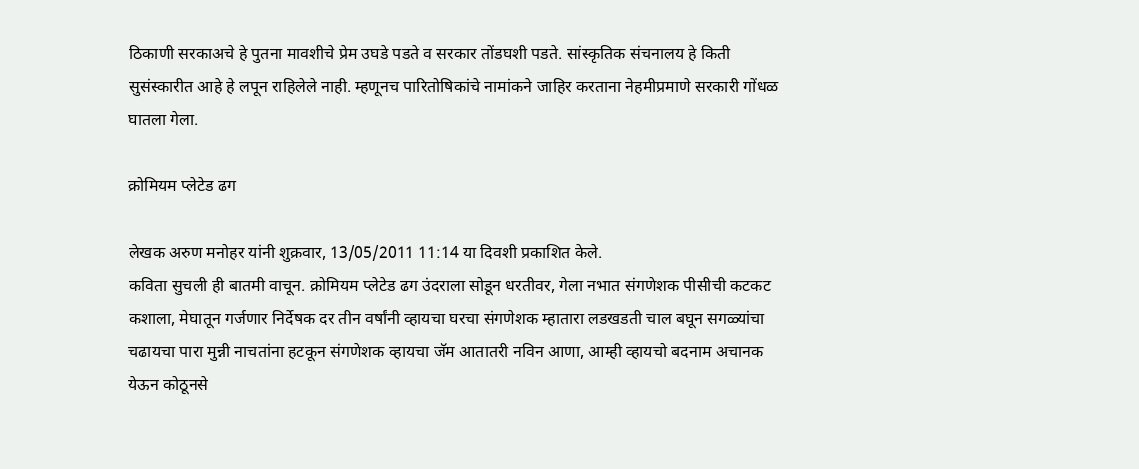ठिकाणी सरकाअचे हे पुतना मावशीचे प्रेम उघडे पडते व सरकार तोंडघशी पडते. सांस्कृतिक संचनालय हे किती सुसंस्कारीत आहे हे लपून राहिलेले नाही. म्हणूनच पारितोषिकांचे नामांकने जाहिर करताना नेहमीप्रमाणे सरकारी गोंधळ घातला गेला.

क्रोमियम प्लेटेड ढग

लेखक अरुण मनोहर यांनी शुक्रवार, 13/05/2011 11:14 या दिवशी प्रकाशित केले.
कविता सुचली ही बातमी वाचून. क्रोमियम प्लेटेड ढग उंदराला सोडून धरतीवर, गेला नभात संगणेशक पीसीची कटकट कशाला, मेघातून गर्जणार निर्देषक दर तीन वर्षांनी व्हायचा घरचा संगणेशक म्हातारा लडखडती चाल बघून सगळ्यांचा चढायचा पारा मुन्नी नाचतांना हटकून संगणेशक व्हायचा जॅम आतातरी नविन आणा, आम्ही व्हायचो बदनाम अचानक येऊन कोठूनसे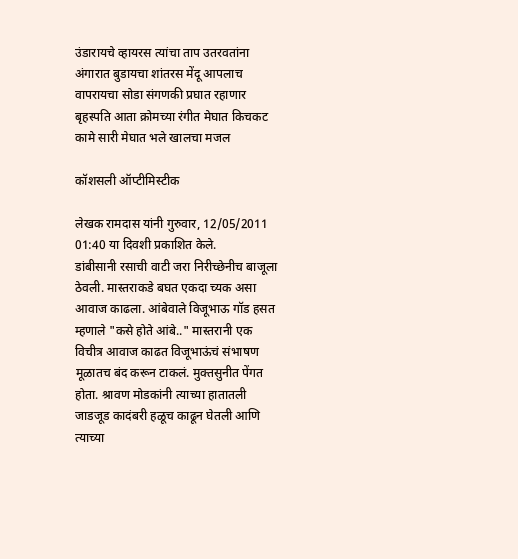उंडारायचे व्हायरस त्यांचा ताप उतरवतांना अंगारात बुडायचा शांतरस मेंदू आपलाच वापरायचा सोडा संगणकी प्रघात रहाणार बृहस्पति आता क्रोमच्या रंगीत मेघात किचकट कामे सारी मेघात भले खालचा मजल

कॉशसली ऑप्टीमिस्टीक

लेखक रामदास यांनी गुरुवार, 12/05/2011 01:40 या दिवशी प्रकाशित केले.
डांबीसानी रसाची वाटी जरा निरीच्छेनीच बाजूला ठेवली. मास्तराकडे बघत एकदा च्यक असा आवाज काढला. आंबेवाले विजूभाऊ गॉड हसत म्हणाले "कसे होते आंबे.." मास्तरानी एक विचीत्र आवाज काढत विजूभाऊंचं संभाषण मूळातच बंद करून टाकलं. मुक्तसुनीत पेंगत होता. श्रावण मोडकांनी त्याच्या हातातली जाडजूड कादंबरी हळूच काढून घेतली आणि त्याच्या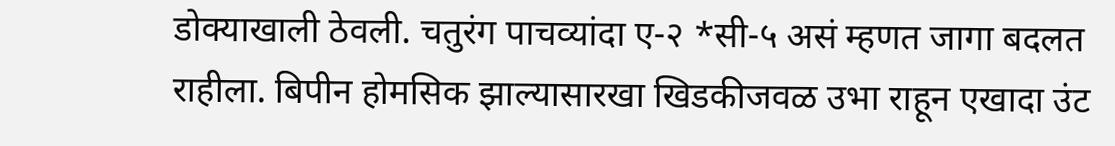डोक्याखाली ठेवली. चतुरंग पाचव्यांदा ए-२ *सी-५ असं म्हणत जागा बदलत राहीला. बिपीन होमसिक झाल्यासारखा खिडकीजवळ उभा राहून एखादा उंट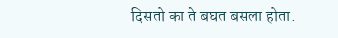दिसतो का ते बघत बसला होता.